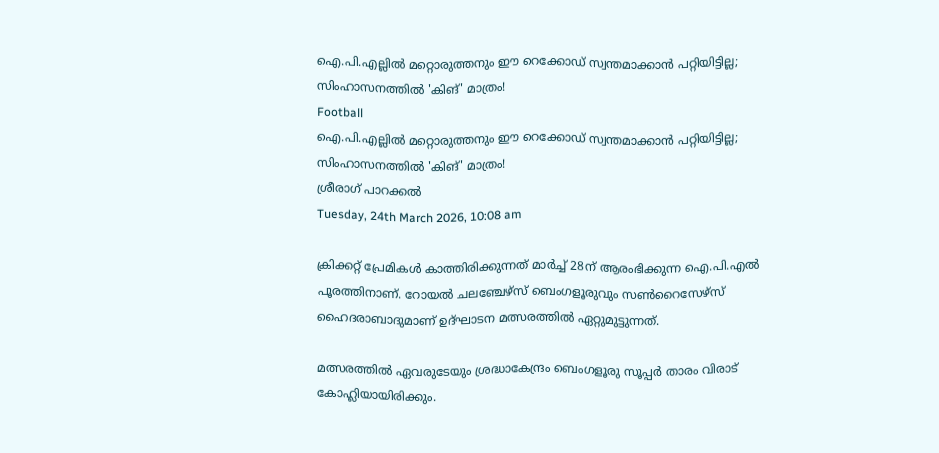ഐ.പി.എല്ലില്‍ മറ്റൊരുത്തനും ഈ റെക്കോഡ് സ്വന്തമാക്കാന്‍ പറ്റിയിട്ടില്ല; സിംഹാസനത്തില്‍ 'കിങ്' മാത്രം!
Football
ഐ.പി.എല്ലില്‍ മറ്റൊരുത്തനും ഈ റെക്കോഡ് സ്വന്തമാക്കാന്‍ പറ്റിയിട്ടില്ല; സിംഹാസനത്തില്‍ 'കിങ്' മാത്രം!
ശ്രീരാഗ് പാറക്കല്‍
Tuesday, 24th March 2026, 10:08 am

ക്രിക്കറ്റ് പ്രേമികള്‍ കാത്തിരിക്കുന്നത് മാര്‍ച്ച് 28ന് ആരംഭിക്കുന്ന ഐ.പി.എല്‍ പൂരത്തിനാണ്. റോയല്‍ ചലഞ്ചേഴ്‌സ് ബെംഗളൂരുവും സണ്‍റൈസേഴ്‌സ് ഹൈദരാബാദുമാണ് ഉദ്ഘാടന മത്സരത്തില്‍ ഏറ്റുമുട്ടുന്നത്.

മത്സരത്തില്‍ ഏവരുടേയും ശ്രദ്ധാകേന്ദ്രം ബെംഗളൂരു സൂപ്പര്‍ താരം വിരാട് കോഹ്ലിയായിരിക്കും.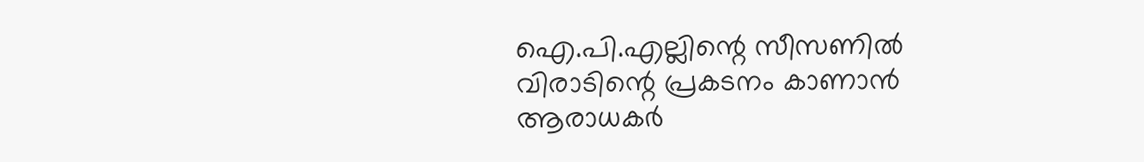ഐ.പി.എല്ലിന്റെ സീസണില്‍ വിരാടിന്റെ പ്രകടനം കാണാന്‍ ആരാധകര്‍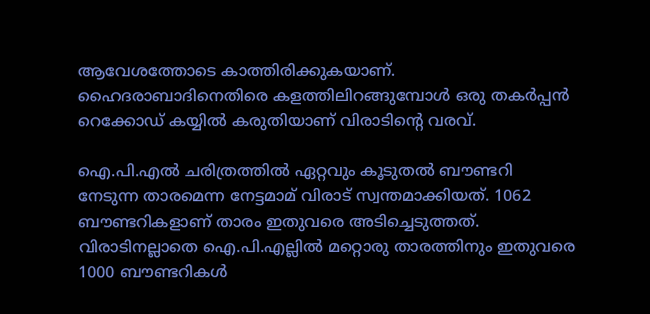ആവേശത്തോടെ കാത്തിരിക്കുകയാണ്. ഹൈദരാബാദിനെതിരെ കളത്തിലിറങ്ങുമ്പോള്‍ ഒരു തകര്‍പ്പന്‍ റെക്കോഡ് കയ്യില്‍ കരുതിയാണ് വിരാടിന്റെ വരവ്.

ഐ.പി.എല്‍ ചരിത്രത്തില്‍ ഏറ്റവും കൂടുതല്‍ ബൗണ്ടറി നേടുന്ന താരമെന്ന നേട്ടമാമ് വിരാട് സ്വന്തമാക്കിയത്. 1062 ബൗണ്ടറികളാണ് താരം ഇതുവരെ അടിച്ചെടുത്തത്. വിരാടിനല്ലാതെ ഐ.പി.എല്ലില്‍ മറ്റൊരു താരത്തിനും ഇതുവരെ 1000 ബൗണ്ടറികള്‍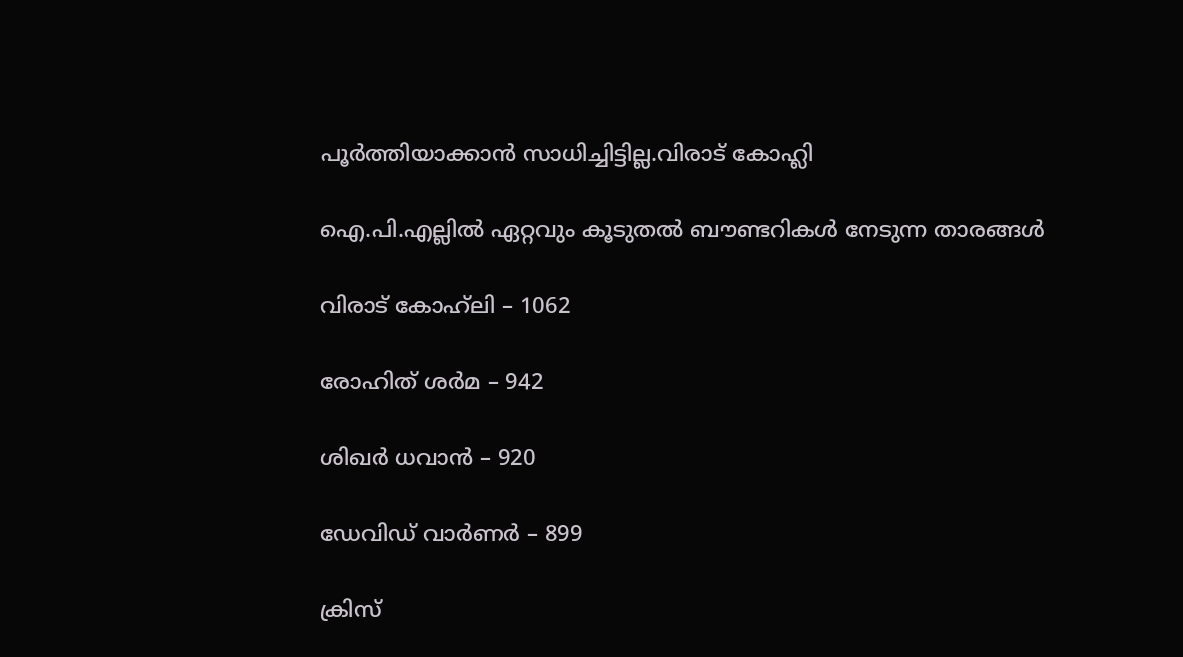പൂര്‍ത്തിയാക്കാന്‍ സാധിച്ചിട്ടില്ല.വിരാട് കോഹ്ലി

ഐ.പി.എല്ലില്‍ ഏറ്റവും കൂടുതല്‍ ബൗണ്ടറികള്‍ നേടുന്ന താരങ്ങള്‍

വിരാട് കോഹ്‌ലി – 1062

രോഹിത് ശര്‍മ – 942

ശിഖര്‍ ധവാന്‍ – 920

ഡേവിഡ് വാര്‍ണര്‍ – 899

ക്രിസ്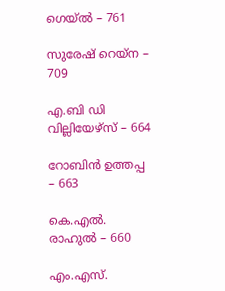ഗെയ്ല്‍ – 761

സുരേഷ് റെയ്‌ന – 709

എ.ബി ഡി വില്ലിയേഴ്‌സ് – 664

റോബിന്‍ ഉത്തപ്പ – 663

കെ.എല്‍. രാഹുല്‍ – 660

എം.എസ്.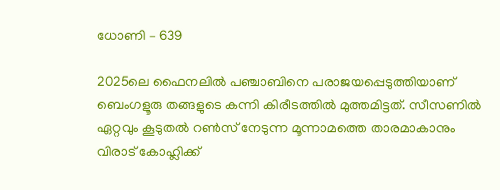ധോണി – 639

2025ലെ ഫൈനലില്‍ പഞ്ചാബിനെ പരാജയപ്പെടുത്തിയാണ് ബെംഗളൂരു തങ്ങളുടെ കന്നി കിരീടത്തില്‍ മുത്തമിട്ടത്. സീസണില്‍ ഏറ്റവും കൂടുതല്‍ റണ്‍സ് നേടുന്ന മൂന്നാമത്തെ താരമാകാനും വിരാട് കോഹ്ലിക്ക്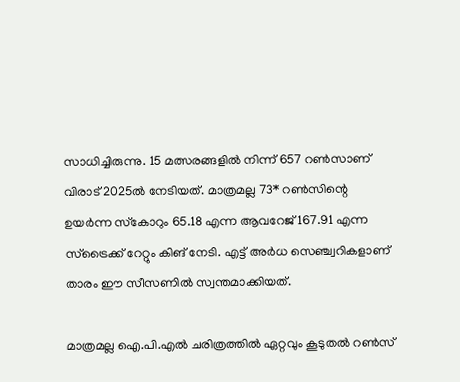സാധിച്ചിരുന്നു. 15 മത്സരങ്ങളില്‍ നിന്ന് 657 റണ്‍സാണ് വിരാട് 2025ല്‍ നേടിയത്. മാത്രമല്ല 73* റണ്‍സിന്റെ ഉയര്‍ന്ന സ്‌കോറും 65.18 എന്ന ആവറേജ് 167.91 എന്ന സ്ട്രൈക്ക് റേറ്റും കിങ് നേടി. എട്ട് അര്‍ധ സെഞ്ച്വറികളാണ് താരം ഈ സീസണില്‍ സ്വന്തമാക്കിയത്.

മാത്രമല്ല ഐ.പി.എല്‍ ചരിത്രത്തില്‍ ഏറ്റവും കൂടുതല്‍ റണ്‍സ്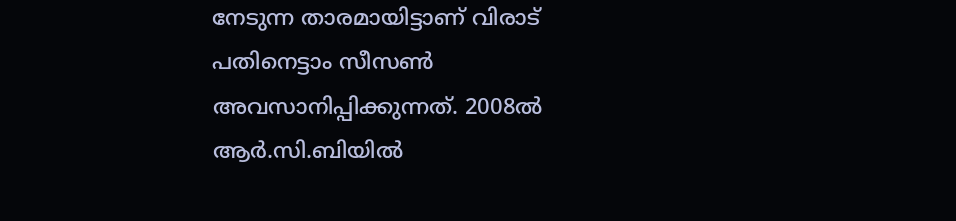നേടുന്ന താരമായിട്ടാണ് വിരാട് പതിനെട്ടാം സീസണ്‍ അവസാനിപ്പിക്കുന്നത്. 2008ല്‍ ആര്‍.സി.ബിയില്‍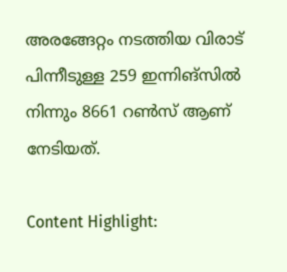അരങ്ങേറ്റം നടത്തിയ വിരാട് പിന്നീടുള്ള 259 ഇന്നിങ്സില്‍ നിന്നും 8661 റണ്‍സ് ആണ് നേടിയത്.

Content Highlight: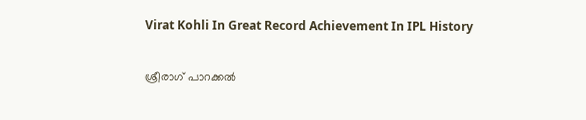Virat Kohli In Great Record Achievement In IPL History

ശ്രീരാഗ് പാറക്കല്‍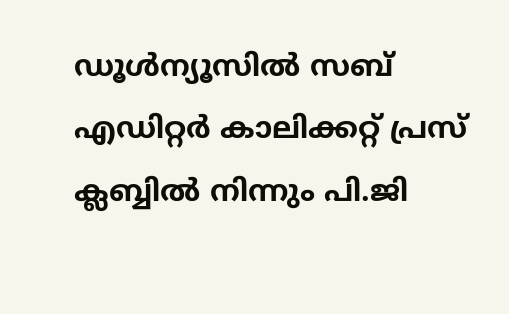ഡൂള്‍ന്യൂസില്‍ സബ് എഡിറ്റര്‍ കാലിക്കറ്റ് പ്രസ് ക്ലബ്ബില്‍ നിന്നും പി.ജി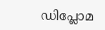ഡിപ്ലോമ